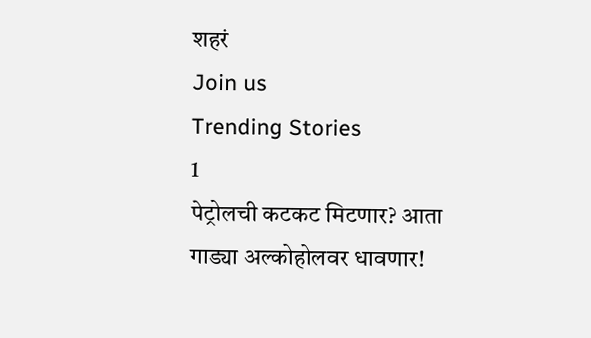शहरं
Join us
Trending Stories
1
पेट्रोलची कटकट मिटणार? आता गाड्या अल्कोहोलवर धावणार!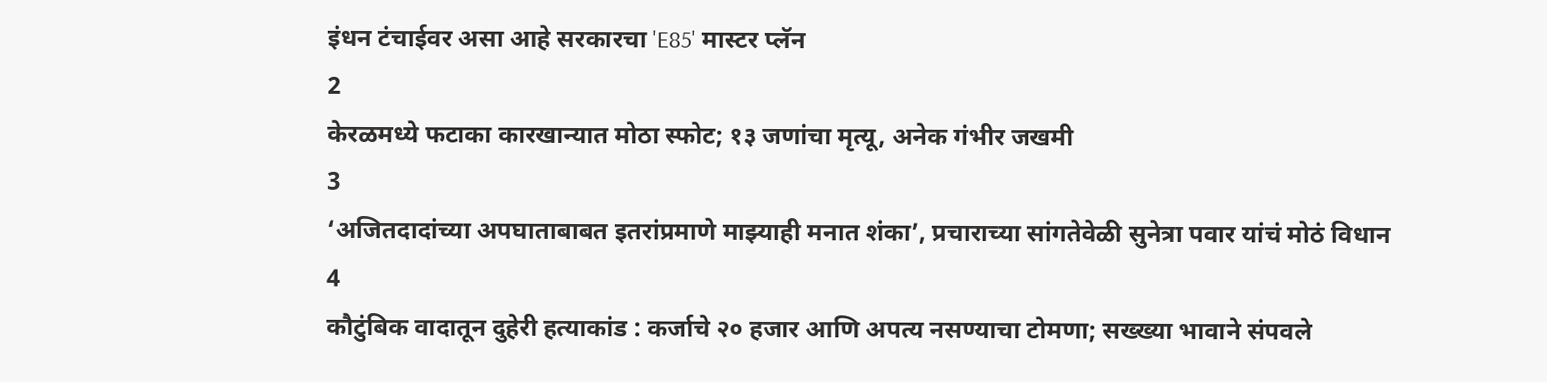इंधन टंचाईवर असा आहे सरकारचा 'E85' मास्टर प्लॅन
2
केरळमध्ये फटाका कारखान्यात मोठा स्फोट; १३ जणांचा मृत्यू, अनेक गंभीर जखमी
3
‘अजितदादांच्या अपघाताबाबत इतरांप्रमाणे माझ्याही मनात शंका’, प्रचाराच्या सांगतेवेळी सुनेत्रा पवार यांचं मोठं विधान
4
कौटुंबिक वादातून दुहेरी हत्याकांड : कर्जाचे २० हजार आणि अपत्य नसण्याचा टोमणा; सख्ख्या भावाने संपवले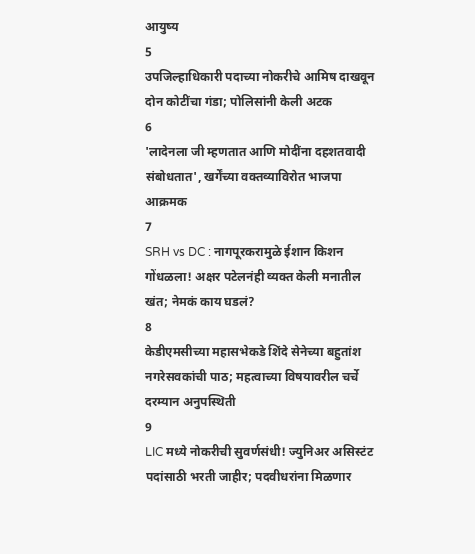आयुष्य
5
उपजिल्हाधिकारी पदाच्या नोकरीचे आमिष दाखवून दोन कोटींचा गंडा; पोलिसांनी केली अटक
6
'लादेनला जी म्हणतात आणि मोदींना दहशतवादी संबोधतात', खर्गेंच्या वक्तव्याविरोत भाजपा आक्रमक
7
SRH vs DC : नागपूरकरामुळे ईशान किशन गोंधळला! अक्षर पटेलनंही व्यक्त केली मनातील खंत; नेमकं काय घडलं?
8
केडीएमसीच्या महासभेकडे शिंदे सेनेच्या बहुतांश नगरेसवकांची पाठ; महत्वाच्या विषयावरील चर्चे दरम्यान अनुपस्थिती
9
LIC मध्ये नोकरीची सुवर्णसंधी! ज्युनिअर असिस्टंट पदांसाठी भरती जाहीर; पदवीधरांना मिळणार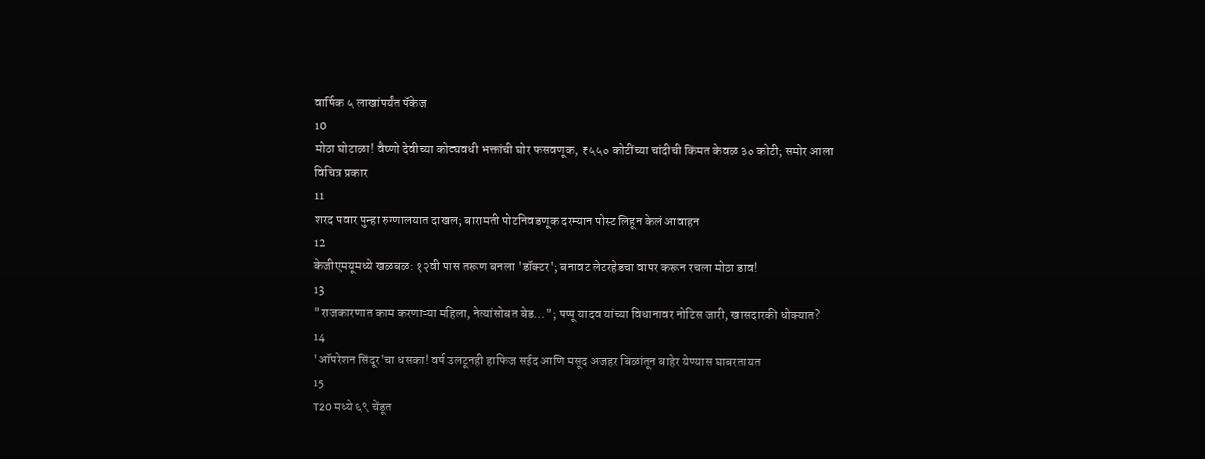वार्षिक ५ लाखांपर्यंत पॅकेज
10
मोठा घोटाळा! वैष्णो देवीच्या कोट्यवधी भक्तांची घोर फसवणूक, ₹५५० कोटींच्या चांदीची किंमत केवळ ३० कोटी; समोर आला विचित्र प्रकार
11
शरद पवार पुन्हा रुग्णालयात दाखल; बारामती पोटनिवडणूक दरम्यान पोस्ट लिहून केलं आवाहन
12
केजीएमयूमध्ये खळबळ: १२वी पास तरूण बनला 'डॉक्टर'; बनावट लेटरहेडचा वापर करून रचला मोठा डाव!
13
"राजकारणात काम करणाऱ्या महिला, नेत्यांसोबत बेड…"; पप्पू यादव यांच्या विधानावर नोटिस जारी, खासदारकी धोक्यात?
14
'ऑपरेशन सिंदूर'चा धसका! वर्ष उलटूनही हाफिज सईद आणि मसूद अजहर बिळांतून बाहेर येण्यास घाबरतायत
15
T20 मध्ये ६९ चेंडूत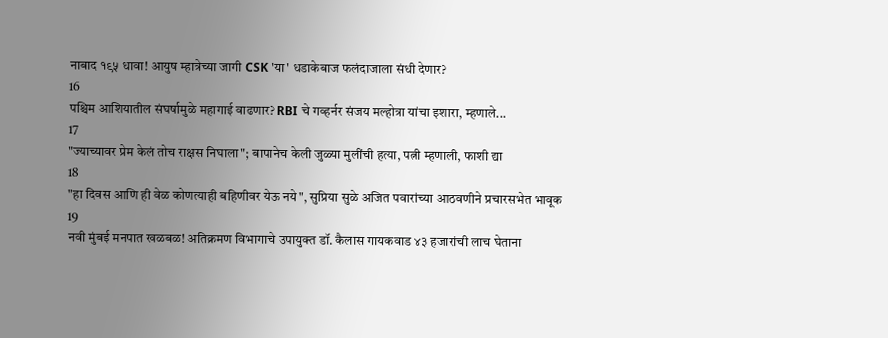नाबाद १९५ धावा! आयुष म्हात्रेच्या जागी CSK 'या' धडाकेबाज फलंदाजाला संधी देणार?
16
पश्चिम आशियातील संघर्षामुळे महागाई वाढणार? RBI चे गव्हर्नर संजय मल्होत्रा यांचा इशारा, म्हणाले...
17
"ज्याच्यावर प्रेम केलं तोच राक्षस निघाला"; बापानेच केली जुळ्या मुलींची हत्या, पत्नी म्हणाली, फाशी द्या
18
"हा दिवस आणि ही वेळ कोणत्याही बहिणीवर येऊ नये", सुप्रिया सुळे अजित पवारांच्या आठवणीने प्रचारसभेत भावूक
19
नवी मुंबई मनपात खळबळ! अतिक्रमण विभागाचे उपायुक्त डॉ. कैलास गायकवाड ४३ हजारांची लाच घेताना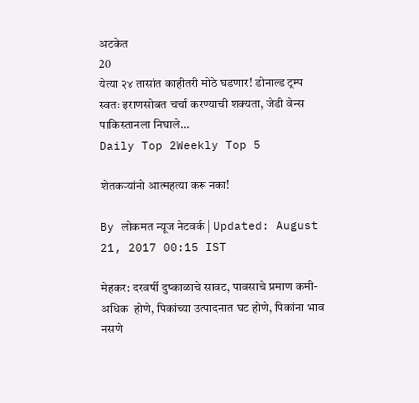अटकेत
20
येत्या २४ तासांत काहीतरी मोठे घडणार! डोनाल्ड ट्रम्प स्वतः इराणसोबत चर्चा करण्याची शक्यता, जेडी वेन्स पाकिस्तानला निघाले...
Daily Top 2Weekly Top 5

शेतकर्‍यांनो आत्महत्या करू नका!

By लोकमत न्यूज नेटवर्क | Updated: August 21, 2017 00:15 IST

मेहकर: दरवर्षी दुष्काळाचे सावट, पावसाचे प्रमाण कमी-अधिक  होणे, पिकांच्या उत्पादनात घट होणे, पिकांना भाव नसणे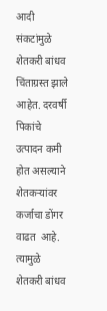आदी  संकटांमुळे शेतकरी बांधव चिंताग्रस्त झाले आहेत. दरवर्षी पिकांचे  उत्पादन कमी होत असल्याने शेतकर्‍यांवर कर्जाचा डोंगर वाढत  आहे. त्यामुळे शेतकरी बांधव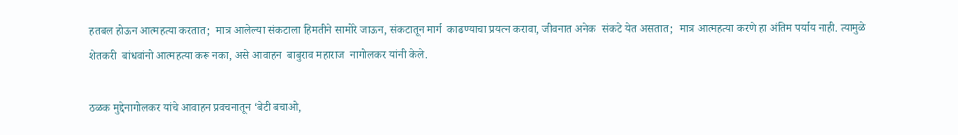हतबल होऊन आत्महत्या करतात;  मात्र आलेल्या संकटाला हिमतीने सामोरे जाऊन, संकटातून मार्ग  काढण्याचा प्रयत्न करावा, जीवनात अनेक  संकटे येत असतात;  मात्र आत्महत्या करणे हा अंतिम पर्याय नाही. त्यामुळे शेतकरी  बांधवांनो आत्महत्या करू नका, असे आवाहन  बाबुराव महाराज  नागोलकर यांनी केले.

ठळक मुद्देनागोलकर यांचे आवाहन प्रवचनातून ‘बेटी बचाओ,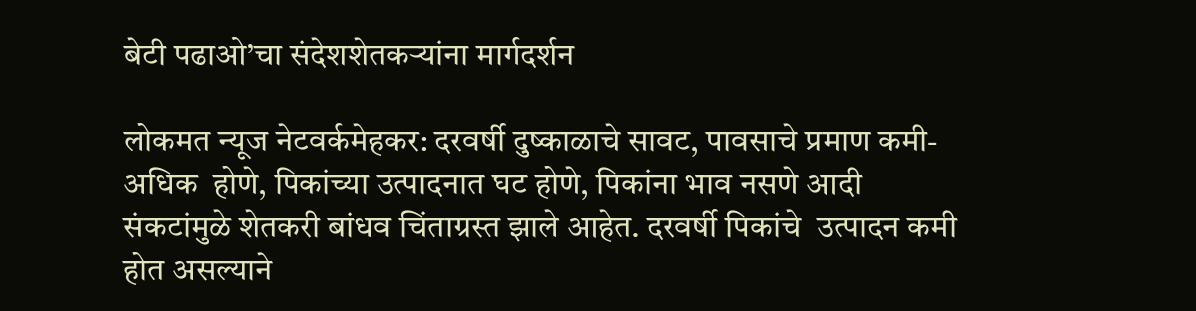बेटी पढाओ’चा संदेशशेतकर्‍यांना मार्गदर्शन

लोकमत न्यूज नेटवर्कमेहकर: दरवर्षी दुष्काळाचे सावट, पावसाचे प्रमाण कमी-अधिक  होणे, पिकांच्या उत्पादनात घट होणे, पिकांना भाव नसणे आदी  संकटांमुळे शेतकरी बांधव चिंताग्रस्त झाले आहेत. दरवर्षी पिकांचे  उत्पादन कमी होत असल्याने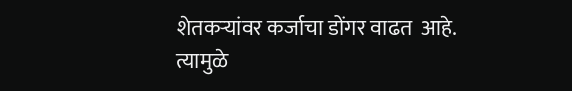शेतकर्‍यांवर कर्जाचा डोंगर वाढत  आहे. त्यामुळे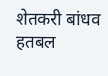शेतकरी बांधव हतबल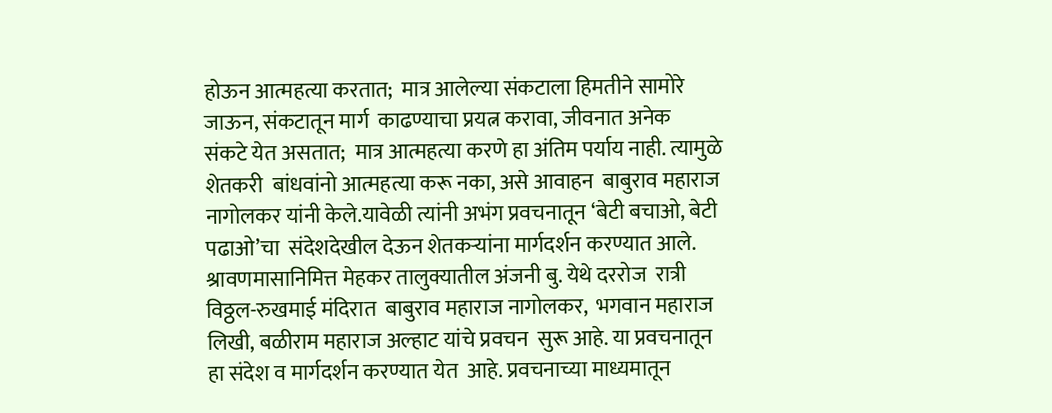होऊन आत्महत्या करतात;  मात्र आलेल्या संकटाला हिमतीने सामोरे जाऊन, संकटातून मार्ग  काढण्याचा प्रयत्न करावा, जीवनात अनेक  संकटे येत असतात;  मात्र आत्महत्या करणे हा अंतिम पर्याय नाही. त्यामुळे शेतकरी  बांधवांनो आत्महत्या करू नका, असे आवाहन  बाबुराव महाराज  नागोलकर यांनी केले.यावेळी त्यांनी अभंग प्रवचनातून ‘बेटी बचाओ, बेटी पढाओ’चा  संदेशदेखील देऊन शेतकर्‍यांना मार्गदर्शन करण्यात आले.  श्रावणमासानिमित्त मेहकर तालुक्यातील अंजनी बु. येथे दररोज  रात्री विठ्ठल-रुखमाई मंदिरात  बाबुराव महाराज नागोलकर,  भगवान महाराज लिखी, बळीराम महाराज अल्हाट यांचे प्रवचन  सुरू आहे. या प्रवचनातून हा संदेश व मार्गदर्शन करण्यात येत  आहे. प्रवचनाच्या माध्यमातून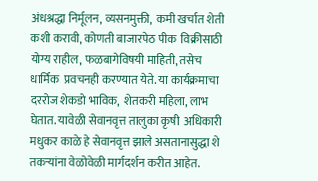अंधश्रद्धा निर्मूलन, व्यसनमुक्ती,  कमी खर्चात शेती कशी करावी, कोणती बाजारपेठ पीक  विक्रीसाठी योग्य राहील, फळबागेविषयी माहिती, तसेच धार्मिक  प्रवचनही करण्यात येते. या कार्यक्रमाचा दररोज शेकडो भाविक,  शेतकरी महिला, लाभ घेतात. यावेळी सेवानवृत्त तालुका कृषी  अधिकारी मधुकर काळे हे सेवानवृत्त झाले असतानासुद्धा शे तकर्‍यांना वेळोवेळी मार्गदर्शन करीत आहेत.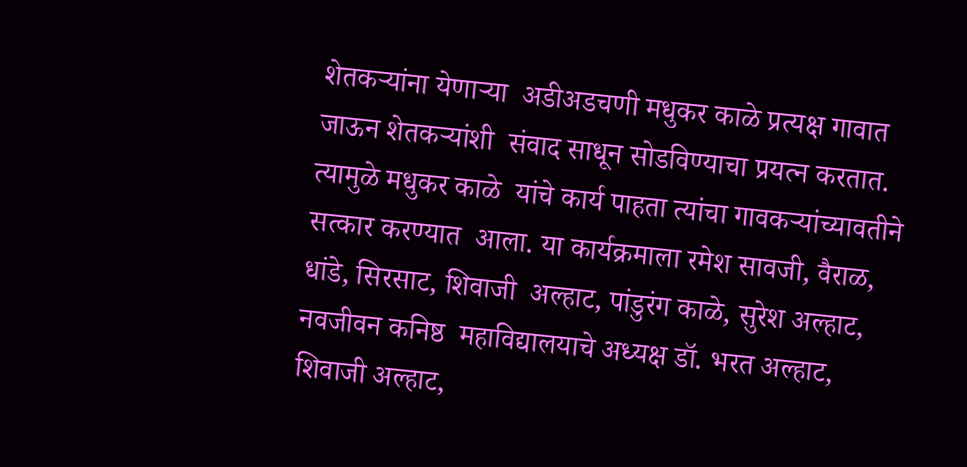शेतकर्‍यांना येणार्‍या  अडीअडचणी मधुकर काळे प्रत्यक्ष गावात जाऊन शेतकर्‍यांशी  संवाद साधून सोडविण्याचा प्रयत्न करतात. त्यामुळे मधुकर काळे  यांचे कार्य पाहता त्यांचा गावकर्‍यांच्यावतीने सत्कार करण्यात  आला. या कार्यक्रमाला रमेश सावजी, वैराळ, धांडे, सिरसाट, शिवाजी  अल्हाट, पांडुरंग काळे, सुरेश अल्हाट, नवजीवन कनिष्ठ  महाविद्यालयाचे अध्यक्ष डॉ. भरत अल्हाट, शिवाजी अल्हाट,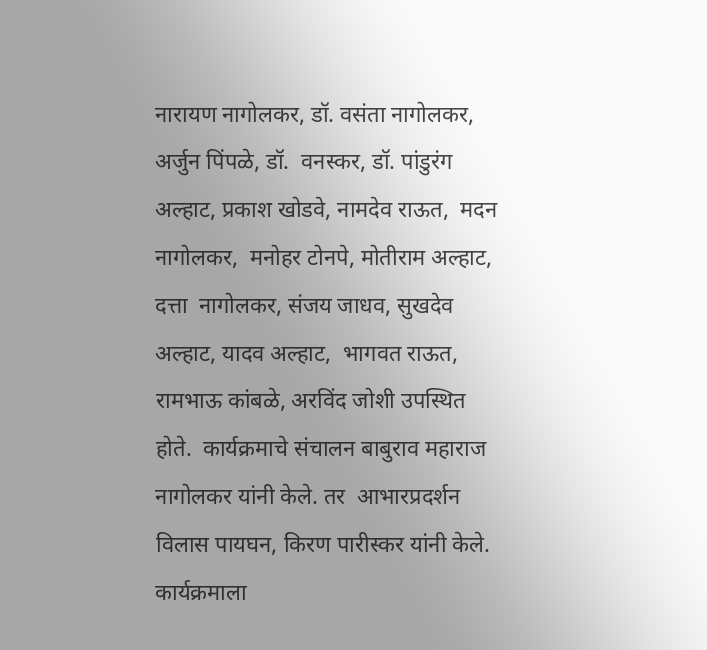नारायण नागोलकर, डॉ. वसंता नागोलकर, अर्जुन पिंपळे, डॉ.  वनस्कर, डॉ. पांडुरंग अल्हाट, प्रकाश खोडवे, नामदेव राऊत,  मदन नागोलकर,  मनोहर टोनपे, मोतीराम अल्हाट, दत्ता  नागोलकर, संजय जाधव, सुखदेव अल्हाट, यादव अल्हाट,  भागवत राऊत, रामभाऊ कांबळे, अरविंद जोशी उपस्थित होते.  कार्यक्रमाचे संचालन बाबुराव महाराज नागोलकर यांनी केले. तर  आभारप्रदर्शन विलास पायघन, किरण पारीस्कर यांनी केले.  कार्यक्रमाला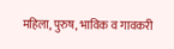महिला, पुरुष, भाविक व गावकरी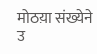मोठय़ा संख्येने उ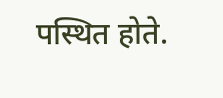पस्थित होते.